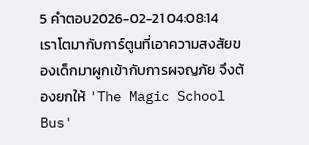5 คำตอบ2026-02-21 04:08:14
เราโตมากับการ์ตูนที่เอาความสงสัยของเด็กมาผูกเข้ากับการผจญภัย จึงต้องยกให้ 'The Magic School Bus'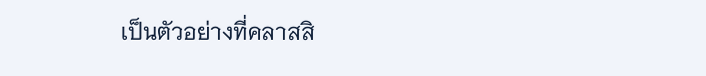เป็นตัวอย่างที่คลาสสิ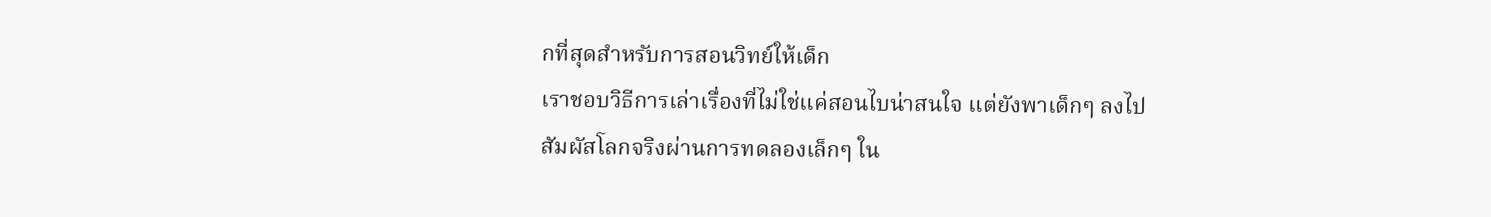กที่สุดสำหรับการสอนวิทย์ให้เด็ก
เราชอบวิธีการเล่าเรื่องที่ไม่ใช่แค่สอนไบน่าสนใจ แต่ยังพาเด็กๆ ลงไปสัมผัสโลกจริงผ่านการทดลองเล็กๆ ใน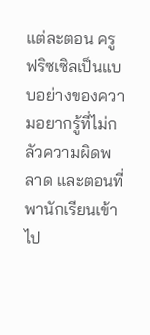แต่ละตอน ครูฟริซเซิลเป็นแบบอย่างของความอยากรู้ที่ไม่กลัวความผิดพลาด และตอนที่พานักเรียนเข้าไป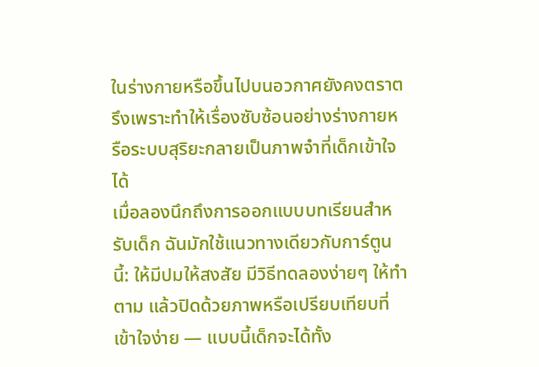ในร่างกายหรือขึ้นไปบนอวกาศยังคงตราตรึงเพราะทำให้เรื่องซับซ้อนอย่างร่างกายหรือระบบสุริยะกลายเป็นภาพจำที่เด็กเข้าใจได้
เมื่อลองนึกถึงการออกแบบบทเรียนสำหรับเด็ก ฉันมักใช้แนวทางเดียวกับการ์ตูนนี้: ให้มีปมให้สงสัย มีวิธีทดลองง่ายๆ ให้ทำตาม แล้วปิดด้วยภาพหรือเปรียบเทียบที่เข้าใจง่าย — แบบนี้เด็กจะได้ทั้ง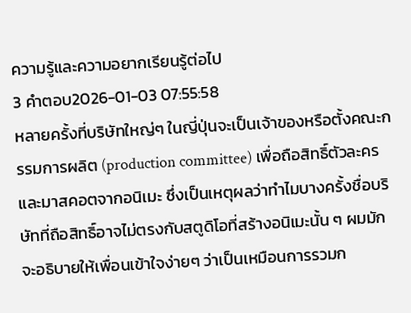ความรู้และความอยากเรียนรู้ต่อไป
3 คำตอบ2026-01-03 07:55:58
หลายครั้งที่บริษัทใหญ่ๆ ในญี่ปุ่นจะเป็นเจ้าของหรือตั้งคณะกรรมการผลิต (production committee) เพื่อถือสิทธิ์ตัวละครและมาสคอตจากอนิเมะ ซึ่งเป็นเหตุผลว่าทำไมบางครั้งชื่อบริษัทที่ถือสิทธิ์อาจไม่ตรงกับสตูดิโอที่สร้างอนิเมะนั้น ๆ ผมมักจะอธิบายให้เพื่อนเข้าใจง่ายๆ ว่าเป็นเหมือนการรวมก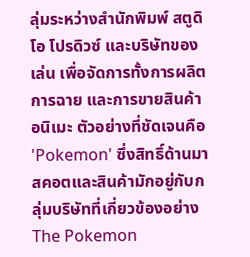ลุ่มระหว่างสำนักพิมพ์ สตูดิโอ โปรดิวซ์ และบริษัทของเล่น เพื่อจัดการทั้งการผลิต การฉาย และการขายสินค้าอนิเมะ ตัวอย่างที่ชัดเจนคือ 'Pokemon' ซึ่งสิทธิ์ด้านมาสคอตและสินค้ามักอยู่กับกลุ่มบริษัทที่เกี่ยวข้องอย่าง The Pokemon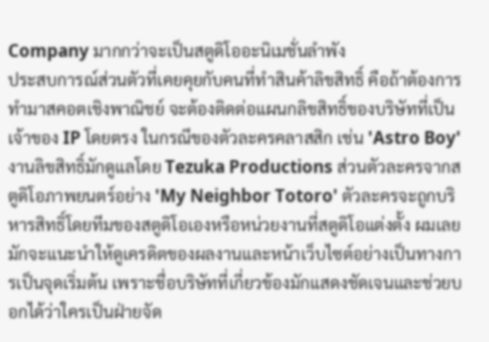Company มากกว่าจะเป็นสตูดิโออะนิเมชั่นลำพัง
ประสบการณ์ส่วนตัวที่เคยคุยกับคนที่ทำสินค้าลิขสิทธิ์ คือถ้าต้องการทำมาสคอตเชิงพาณิชย์ จะต้องติดต่อแผนกลิขสิทธิ์ของบริษัทที่เป็นเจ้าของ IP โดยตรง ในกรณีของตัวละครคลาสสิก เช่น 'Astro Boy' งานลิขสิทธิ์มักดูแลโดย Tezuka Productions ส่วนตัวละครจากสตูดิโอภาพยนตร์อย่าง 'My Neighbor Totoro' ตัวละครจะถูกบริหารสิทธิ์โดยทีมของสตูดิโอเองหรือหน่วยงานที่สตูดิโอแต่งตั้ง ผมเลยมักจะแนะนำให้ดูเครดิตของผลงานและหน้าเว็บไซต์อย่างเป็นทางการเป็นจุดเริ่มต้น เพราะชื่อบริษัทที่เกี่ยวข้องมักแสดงชัดเจนและช่วยบอกได้ว่าใครเป็นฝ่ายจัด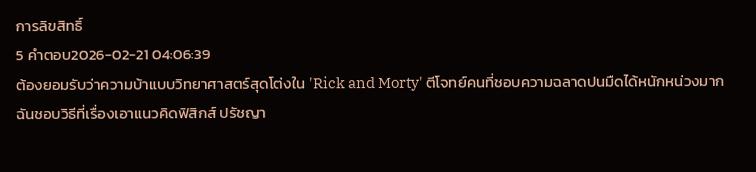การลิขสิทธิ์
5 คำตอบ2026-02-21 04:06:39
ต้องยอมรับว่าความบ้าแบบวิทยาศาสตร์สุดโต่งใน 'Rick and Morty' ตีโจทย์คนที่ชอบความฉลาดปนมืดได้หนักหน่วงมาก
ฉันชอบวิธีที่เรื่องเอาแนวคิดฟิสิกส์ ปรัชญา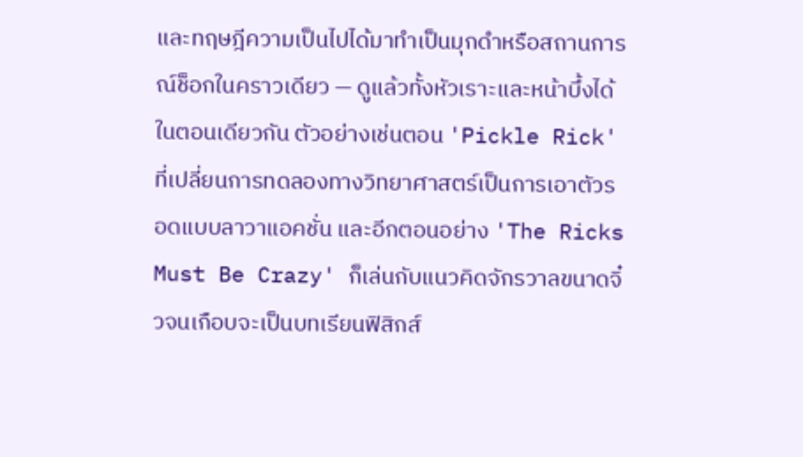และทฤษฎีความเป็นไปได้มาทำเป็นมุกดำหรือสถานการณ์ช็อกในคราวเดียว — ดูแล้วทั้งหัวเราะและหน้าบึ้งได้ในตอนเดียวกัน ตัวอย่างเช่นตอน 'Pickle Rick' ที่เปลี่ยนการทดลองทางวิทยาศาสตร์เป็นการเอาตัวรอดแบบลาวาแอคชั่น และอีกตอนอย่าง 'The Ricks Must Be Crazy' ก็เล่นกับแนวคิดจักรวาลขนาดจิ๋วจนเกือบจะเป็นบทเรียนฟิสิกส์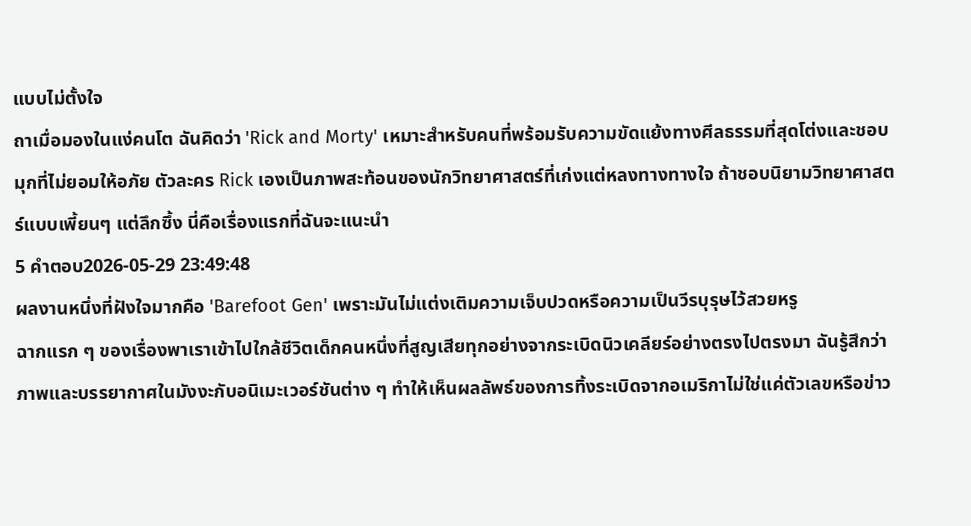แบบไม่ตั้งใจ
ถาเมื่อมองในแง่คนโต ฉันคิดว่า 'Rick and Morty' เหมาะสำหรับคนที่พร้อมรับความขัดแย้งทางศีลธรรมที่สุดโต่งและชอบมุกที่ไม่ยอมให้อภัย ตัวละคร Rick เองเป็นภาพสะท้อนของนักวิทยาศาสตร์ที่เก่งแต่หลงทางทางใจ ถ้าชอบนิยามวิทยาศาสตร์แบบเพี้ยนๆ แต่ลึกซึ้ง นี่คือเรื่องแรกที่ฉันจะแนะนำ
5 คำตอบ2026-05-29 23:49:48
ผลงานหนึ่งที่ฝังใจมากคือ 'Barefoot Gen' เพราะมันไม่แต่งเติมความเจ็บปวดหรือความเป็นวีรบุรุษไว้สวยหรู
ฉากแรก ๆ ของเรื่องพาเราเข้าไปใกล้ชีวิตเด็กคนหนึ่งที่สูญเสียทุกอย่างจากระเบิดนิวเคลียร์อย่างตรงไปตรงมา ฉันรู้สึกว่าภาพและบรรยากาศในมังงะกับอนิเมะเวอร์ชันต่าง ๆ ทำให้เห็นผลลัพธ์ของการทิ้งระเบิดจากอเมริกาไม่ใช่แค่ตัวเลขหรือข่าว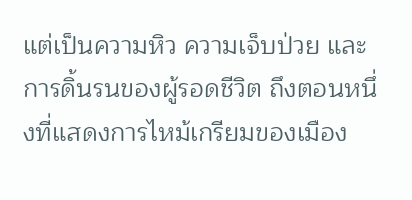แต่เป็นความหิว ความเจ็บป่วย และการดิ้นรนของผู้รอดชีวิต ถึงตอนหนึ่งที่แสดงการไหม้เกรียมของเมือง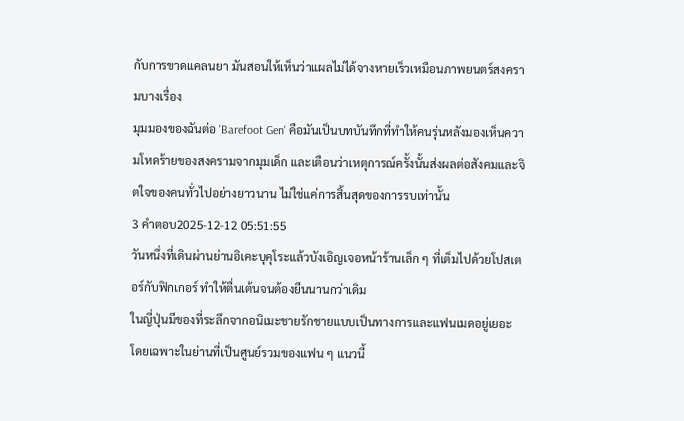กับการขาดแคลนยา มันสอนให้เห็นว่าแผลไม่ได้จางหายเร็วเหมือนภาพยนตร์สงครามบางเรื่อง
มุมมองของฉันต่อ 'Barefoot Gen' คือมันเป็นบทบันทึกที่ทำให้คนรุ่นหลังมองเห็นความโหดร้ายของสงครามจากมุมเด็ก และเตือนว่าเหตุการณ์ครั้งนั้นส่งผลต่อสังคมและจิตใจของคนทั่วไปอย่างยาวนาน ไม่ใช่แค่การสิ้นสุดของการรบเท่านั้น
3 คำตอบ2025-12-12 05:51:55
วันหนึ่งที่เดินผ่านย่านอิเคะบุคุโระแล้วบังเอิญเจอหน้าร้านเล็ก ๆ ที่เต็มไปด้วยโปสเตอร์กับฟิกเกอร์ ทำให้ตื่นเต้นจนต้องยืนนานกว่าเดิม
ในญี่ปุ่นมีของที่ระลึกจากอนิเมะชายรักชายแบบเป็นทางการและแฟนเมดอยู่เยอะ โดยเฉพาะในย่านที่เป็นศูนย์รวมของแฟน ๆ แนวนี้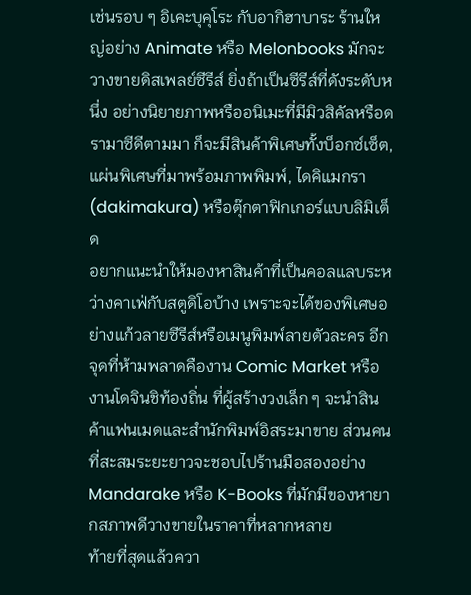เช่นรอบ ๆ อิเคะบุคุโระ กับอากิฮาบาระ ร้านใหญ่อย่าง Animate หรือ Melonbooks มักจะวางขายดิสเพลย์ซีรีส์ ยิ่งถ้าเป็นซีรีส์ที่ดังระดับหนึ่ง อย่างนิยายภาพหรืออนิเมะที่มีมิวสิคัลหรือดรามาซีดีตามมา ก็จะมีสินค้าพิเศษทั้งบ็อกซ์เซ็ต, แผ่นพิเศษที่มาพร้อมภาพพิมพ์, ไดคิแมกรา (dakimakura) หรือตุ๊กตาฟิกเกอร์แบบลิมิเต็ด
อยากแนะนำให้มองหาสินค้าที่เป็นคอลแลบระหว่างคาเฟ่กับสตูดิโอบ้าง เพราะจะได้ของพิเศษอย่างแก้วลายซีรีส์หรือเมนูพิมพ์ลายตัวละคร อีกจุดที่ห้ามพลาดคืองาน Comic Market หรืองานโดจินชิท้องถิ่น ที่ผู้สร้างวงเล็ก ๆ จะนำสินค้าแฟนเมดและสำนักพิมพ์อิสระมาขาย ส่วนคนที่สะสมระยะยาวจะชอบไปร้านมือสองอย่าง Mandarake หรือ K-Books ที่มักมีของหายากสภาพดีวางขายในราคาที่หลากหลาย
ท้ายที่สุดแล้วควา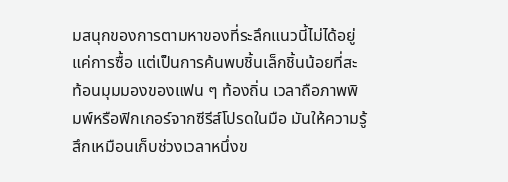มสนุกของการตามหาของที่ระลึกแนวนี้ไม่ได้อยู่แค่การซื้อ แต่เป็นการค้นพบชิ้นเล็กชิ้นน้อยที่สะท้อนมุมมองของแฟน ๆ ท้องถิ่น เวลาถือภาพพิมพ์หรือฟิกเกอร์จากซีรีส์โปรดในมือ มันให้ความรู้สึกเหมือนเก็บช่วงเวลาหนึ่งข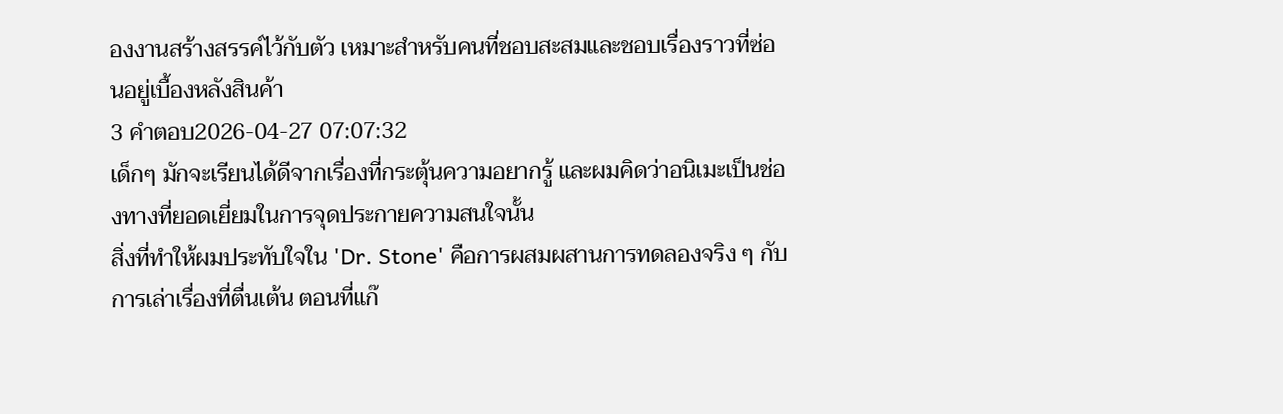องงานสร้างสรรค์ไว้กับตัว เหมาะสำหรับคนที่ชอบสะสมและชอบเรื่องราวที่ซ่อนอยู่เบื้องหลังสินค้า
3 คำตอบ2026-04-27 07:07:32
เด็กๆ มักจะเรียนได้ดีจากเรื่องที่กระตุ้นความอยากรู้ และผมคิดว่าอนิเมะเป็นช่องทางที่ยอดเยี่ยมในการจุดประกายความสนใจนั้น
สิ่งที่ทำให้ผมประทับใจใน 'Dr. Stone' คือการผสมผสานการทดลองจริง ๆ กับการเล่าเรื่องที่ตื่นเต้น ตอนที่แก๊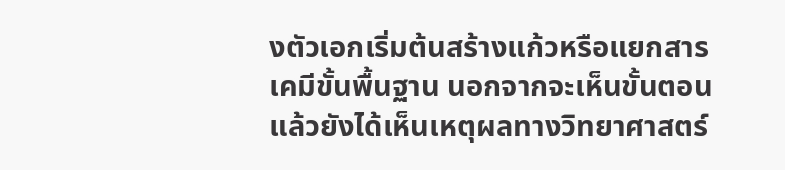งตัวเอกเริ่มต้นสร้างแก้วหรือแยกสารเคมีขั้นพื้นฐาน นอกจากจะเห็นขั้นตอนแล้วยังได้เห็นเหตุผลทางวิทยาศาสตร์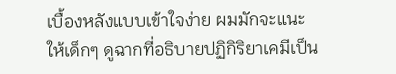เบื้องหลังแบบเข้าใจง่าย ผมมักจะแนะให้เด็กๆ ดูฉากที่อธิบายปฏิกิริยาเคมีเป็น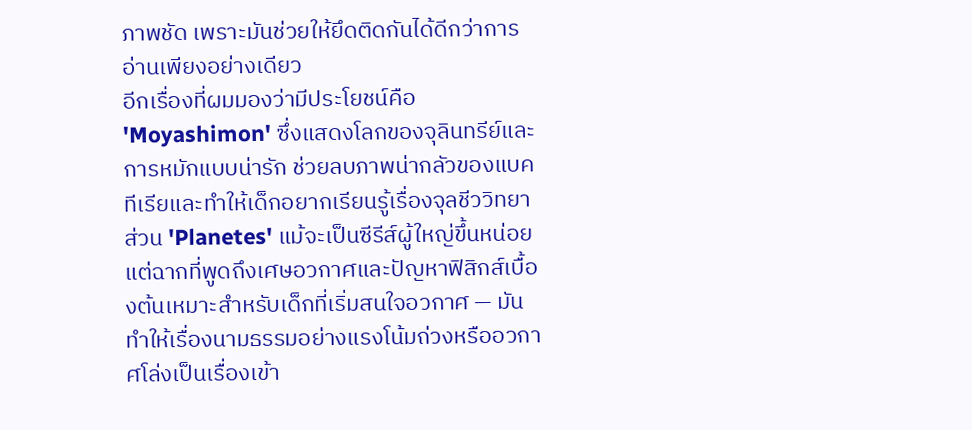ภาพชัด เพราะมันช่วยให้ยึดติดกันได้ดีกว่าการอ่านเพียงอย่างเดียว
อีกเรื่องที่ผมมองว่ามีประโยชน์คือ 'Moyashimon' ซึ่งแสดงโลกของจุลินทรีย์และการหมักแบบน่ารัก ช่วยลบภาพน่ากลัวของแบคทีเรียและทำให้เด็กอยากเรียนรู้เรื่องจุลชีววิทยา ส่วน 'Planetes' แม้จะเป็นซีรีส์ผู้ใหญ่ขึ้นหน่อย แต่ฉากที่พูดถึงเศษอวกาศและปัญหาฟิสิกส์เบื้องต้นเหมาะสำหรับเด็กที่เริ่มสนใจอวกาศ — มันทำให้เรื่องนามธรรมอย่างแรงโน้มถ่วงหรืออวกาศโล่งเป็นเรื่องเข้า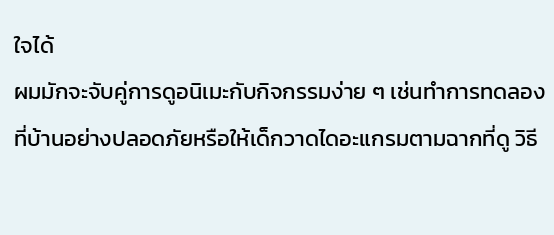ใจได้
ผมมักจะจับคู่การดูอนิเมะกับกิจกรรมง่าย ๆ เช่นทำการทดลองที่บ้านอย่างปลอดภัยหรือให้เด็กวาดไดอะแกรมตามฉากที่ดู วิธี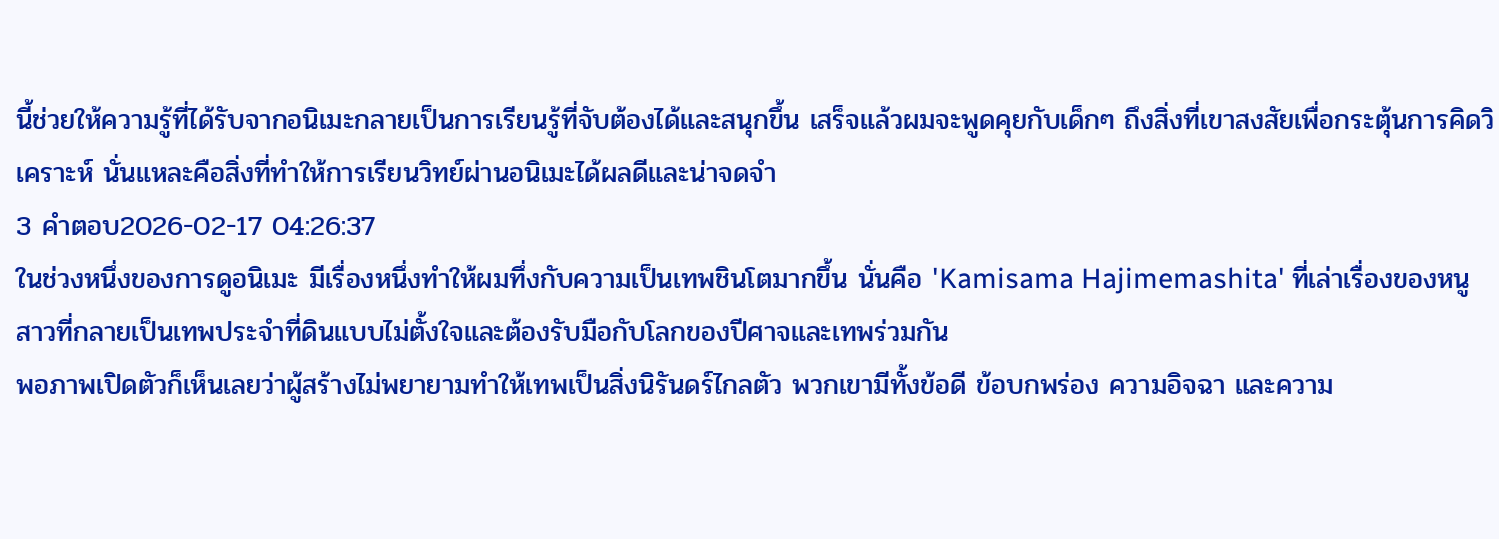นี้ช่วยให้ความรู้ที่ได้รับจากอนิเมะกลายเป็นการเรียนรู้ที่จับต้องได้และสนุกขึ้น เสร็จแล้วผมจะพูดคุยกับเด็กๆ ถึงสิ่งที่เขาสงสัยเพื่อกระตุ้นการคิดวิเคราะห์ นั่นแหละคือสิ่งที่ทำให้การเรียนวิทย์ผ่านอนิเมะได้ผลดีและน่าจดจำ
3 คำตอบ2026-02-17 04:26:37
ในช่วงหนึ่งของการดูอนิเมะ มีเรื่องหนึ่งทำให้ผมทึ่งกับความเป็นเทพชินโตมากขึ้น นั่นคือ 'Kamisama Hajimemashita' ที่เล่าเรื่องของหนูสาวที่กลายเป็นเทพประจำที่ดินแบบไม่ตั้งใจและต้องรับมือกับโลกของปีศาจและเทพร่วมกัน
พอภาพเปิดตัวก็เห็นเลยว่าผู้สร้างไม่พยายามทำให้เทพเป็นสิ่งนิรันดร์ไกลตัว พวกเขามีทั้งข้อดี ข้อบกพร่อง ความอิจฉา และความ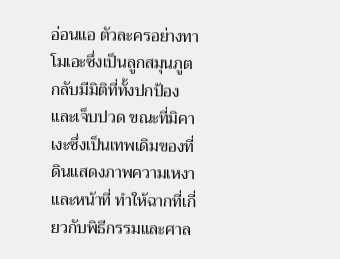อ่อนแอ ตัวละครอย่างทาโมเอะซึ่งเป็นลูกสมุนภูต กลับมีมิติที่ทั้งปกป้องและเจ็บปวด ขณะที่มิคาเงะซึ่งเป็นเทพเดิมของที่ดินแสดงภาพความเหงาและหน้าที่ ทำให้ฉากที่เกี่ยวกับพิธีกรรมและศาล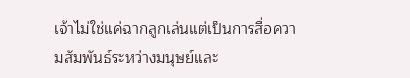เจ้าไม่ใช่แค่ฉากลูกเล่นแต่เป็นการสื่อความสัมพันธ์ระหว่างมนุษย์และ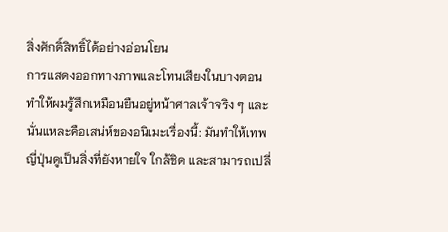สิ่งศักดิ์สิทธิ์ได้อย่างอ่อนโยน
การแสดงออกทางภาพและโทนเสียงในบางตอนทำให้ผมรู้สึกเหมือนยืนอยู่หน้าศาลเจ้าจริง ๆ และนั่นแหละคือเสน่ห์ของอนิเมะเรื่องนี้: มันทำให้เทพญี่ปุ่นดูเป็นสิ่งที่ยังหายใจ ใกล้ชิด และสามารถเปลี่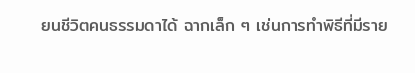ยนชีวิตคนธรรมดาได้ ฉากเล็ก ๆ เช่นการทำพิธีที่มีราย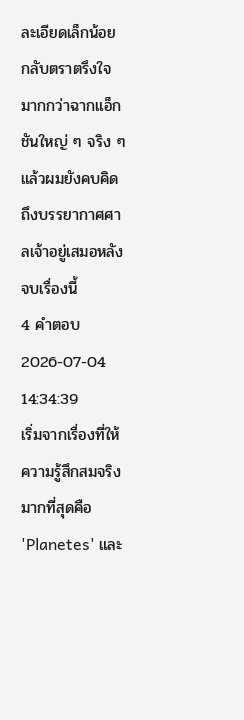ละเอียดเล็กน้อย กลับตราตรึงใจมากกว่าฉากแอ็กชันใหญ่ ๆ จริง ๆ แล้วผมยังคบคิดถึงบรรยากาศศาลเจ้าอยู่เสมอหลังจบเรื่องนี้
4 คำตอบ2026-07-04 14:34:39
เริ่มจากเรื่องที่ให้ความรู้สึกสมจริงมากที่สุดคือ 'Planetes' และ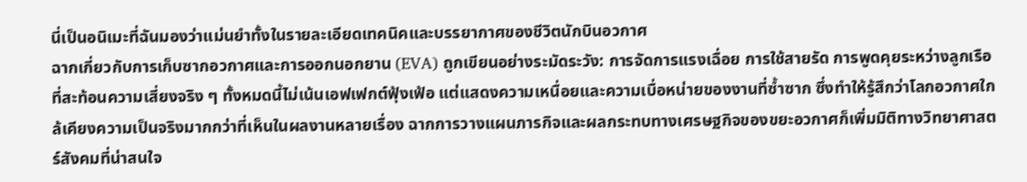นี่เป็นอนิเมะที่ฉันมองว่าแม่นยำทั้งในรายละเอียดเทคนิคและบรรยากาศของชีวิตนักบินอวกาศ
ฉากเกี่ยวกับการเก็บซากอวกาศและการออกนอกยาน (EVA) ถูกเขียนอย่างระมัดระวัง: การจัดการแรงเฉื่อย การใช้สายรัด การพูดคุยระหว่างลูกเรือที่สะท้อนความเสี่ยงจริง ๆ ทั้งหมดนี้ไม่เน้นเอฟเฟกต์ฟุ้งเฟ้อ แต่แสดงความเหนื่อยและความเบื่อหน่ายของงานที่ซ้ำซาก ซึ่งทำให้รู้สึกว่าโลกอวกาศใกล้เคียงความเป็นจริงมากกว่าที่เห็นในผลงานหลายเรื่อง ฉากการวางแผนภารกิจและผลกระทบทางเศรษฐกิจของขยะอวกาศก็เพิ่มมิติทางวิทยาศาสตร์สังคมที่น่าสนใจ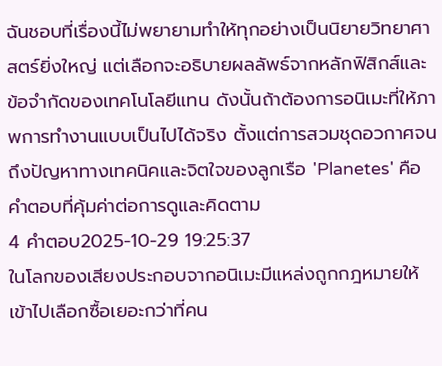ฉันชอบที่เรื่องนี้ไม่พยายามทำให้ทุกอย่างเป็นนิยายวิทยาศาสตร์ยิ่งใหญ่ แต่เลือกจะอธิบายผลลัพธ์จากหลักฟิสิกส์และข้อจำกัดของเทคโนโลยีแทน ดังนั้นถ้าต้องการอนิเมะที่ให้ภาพการทำงานแบบเป็นไปได้จริง ตั้งแต่การสวมชุดอวกาศจนถึงปัญหาทางเทคนิคและจิตใจของลูกเรือ 'Planetes' คือคำตอบที่คุ้มค่าต่อการดูและคิดตาม
4 คำตอบ2025-10-29 19:25:37
ในโลกของเสียงประกอบจากอนิเมะมีแหล่งถูกกฎหมายให้เข้าไปเลือกซื้อเยอะกว่าที่คน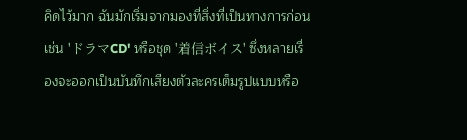คิดไว้มาก ฉันมักเริ่มจากมองที่สิ่งที่เป็นทางการก่อน เช่น 'ドラマCD' หรือชุด '着信ボイス' ซึ่งหลายเรื่องจะออกเป็นบันทึกเสียงตัวละครเต็มรูปแบบหรือ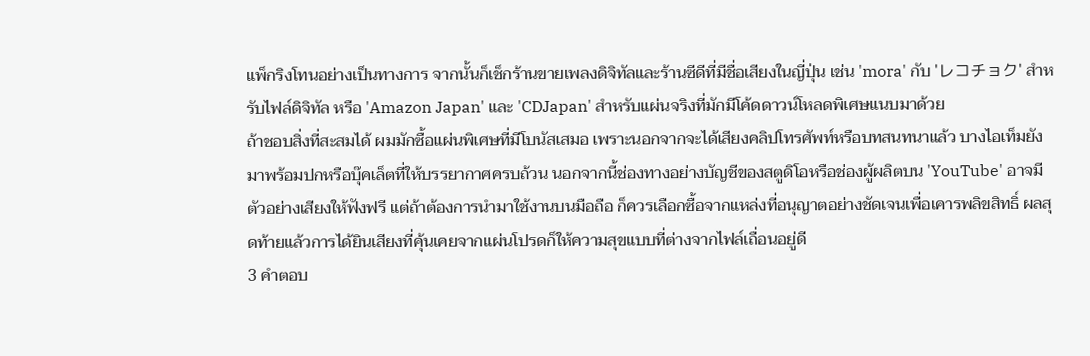แพ็กริงโทนอย่างเป็นทางการ จากนั้นก็เช็กร้านขายเพลงดิจิทัลและร้านซีดีที่มีชื่อเสียงในญี่ปุ่น เช่น 'mora' กับ 'レコチョク' สำหรับไฟล์ดิจิทัล หรือ 'Amazon Japan' และ 'CDJapan' สำหรับแผ่นจริงที่มักมีโค้ดดาวน์โหลดพิเศษแนบมาด้วย
ถ้าชอบสิ่งที่สะสมได้ ผมมักซื้อแผ่นพิเศษที่มีโบนัสเสมอ เพราะนอกจากจะได้เสียงคลิปโทรศัพท์หรือบทสนทนาแล้ว บางไอเท็มยังมาพร้อมปกหรือบุ๊คเล็ตที่ให้บรรยากาศครบถ้วน นอกจากนี้ช่องทางอย่างบัญชีของสตูดิโอหรือช่องผู้ผลิตบน 'YouTube' อาจมีตัวอย่างเสียงให้ฟังฟรี แต่ถ้าต้องการนำมาใช้งานบนมือถือ ก็ควรเลือกซื้อจากแหล่งที่อนุญาตอย่างชัดเจนเพื่อเคารพลิขสิทธิ์ ผลสุดท้ายแล้วการได้ยินเสียงที่คุ้นเคยจากแผ่นโปรดก็ให้ความสุขแบบที่ต่างจากไฟล์เถื่อนอยู่ดี
3 คำตอบ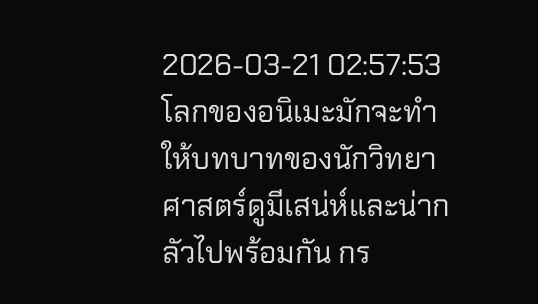2026-03-21 02:57:53
โลกของอนิเมะมักจะทำให้บทบาทของนักวิทยาศาสตร์ดูมีเสน่ห์และน่ากลัวไปพร้อมกัน กร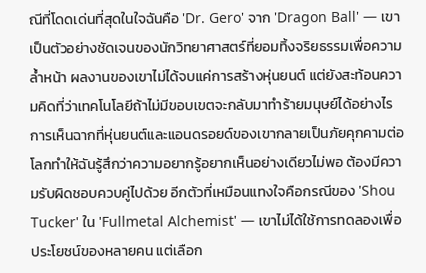ณีที่โดดเด่นที่สุดในใจฉันคือ 'Dr. Gero' จาก 'Dragon Ball' — เขาเป็นตัวอย่างชัดเจนของนักวิทยาศาสตร์ที่ยอมทิ้งจริยธรรมเพื่อความล้ำหน้า ผลงานของเขาไม่ได้จบแค่การสร้างหุ่นยนต์ แต่ยังสะท้อนความคิดที่ว่าเทคโนโลยีถ้าไม่มีขอบเขตจะกลับมาทำร้ายมนุษย์ได้อย่างไร
การเห็นฉากที่หุ่นยนต์และแอนดรอยด์ของเขากลายเป็นภัยคุกคามต่อโลกทำให้ฉันรู้สึกว่าความอยากรู้อยากเห็นอย่างเดียวไม่พอ ต้องมีความรับผิดชอบควบคู่ไปด้วย อีกตัวที่เหมือนแทงใจคือกรณีของ 'Shou Tucker' ใน 'Fullmetal Alchemist' — เขาไม่ได้ใช้การทดลองเพื่อประโยชน์ของหลายคน แต่เลือก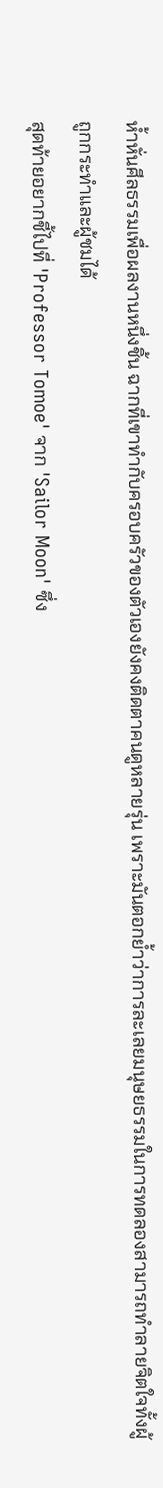ห้ำหั่นศีลธรรมเพื่อผลงานหนึ่งชิ้น ฉากที่เขาทำกับครอบครัวของตัวเองยังคงติดตาคนดูหลายรุ่น เพราะมันตอกย้ำว่าการละเลยมนุษยธรรมในการทดลองสามารถทำลายจิตใจทั้งผู้ถูกกระทำและผู้ชมได้
สุดท้ายอยากชี้ไปที่ 'Professor Tomoe' จาก 'Sailor Moon' ซึ่ง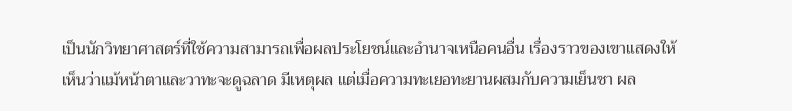เป็นนักวิทยาศาสตร์ที่ใช้ความสามารถเพื่อผลประโยชน์และอำนาจเหนือคนอื่น เรื่องราวของเขาแสดงให้เห็นว่าแม้หน้าตาและวาทะจะดูฉลาด มีเหตุผล แต่เมื่อความทะเยอทะยานผสมกับความเย็นชา ผล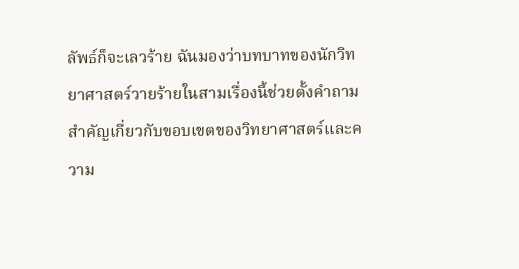ลัพธ์ก็จะเลวร้าย ฉันมองว่าบทบาทของนักวิทยาศาสตร์วายร้ายในสามเรื่องนี้ช่วยตั้งคำถามสำคัญเกี่ยวกับขอบเขตของวิทยาศาสตร์และความ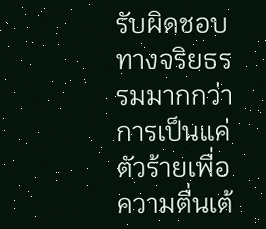รับผิดชอบทางจริยธรรมมากกว่าการเป็นแค่ตัวร้ายเพื่อความตื่นเต้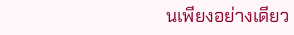นเพียงอย่างเดียว